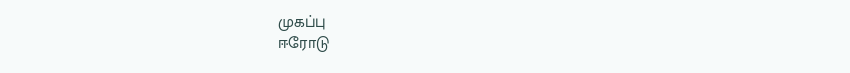முகப்பு
ஈரோடு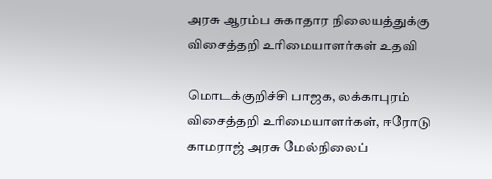அரசு ஆரம்ப சுகாதார நிலையத்துக்கு விசைத்தறி உரிமையாளர்கள் உதவி

மொடக்குறிச்சி பாஜக, லக்காபுரம் விசைத்தறி உரிமையாளர்கள், ஈரோடு காமராஜ் அரசு மேல்நிலைப்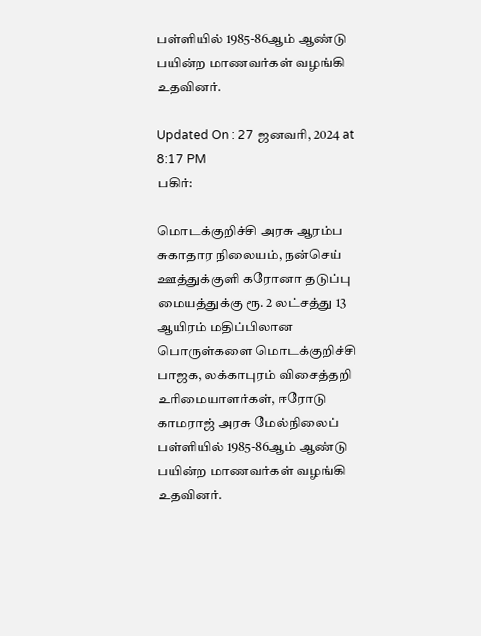பள்ளியில் 1985-86ஆம் ஆண்டு பயின்ற மாணவர்கள் வழங்கி உதவினர்.

Updated On : 27 ஜனவரி, 2024 at 8:17 PM
பகிர்:

மொடக்குறிச்சி அரசு ஆரம்ப சுகாதார நிலையம், நன்செய் ஊத்துக்குளி கரோனா தடுப்பு மையத்துக்கு ரூ. 2 லட்சத்து 13 ஆயிரம் மதிப்பிலான பொருள்களை மொடக்குறிச்சி பாஜக, லக்காபுரம் விசைத்தறி உரிமையாளர்கள், ஈரோடு காமராஜ் அரசு மேல்நிலைப் பள்ளியில் 1985-86ஆம் ஆண்டு பயின்ற மாணவர்கள் வழங்கி உதவினர்.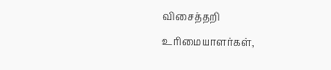விசைத்தறி உரிமையாளர்கள்,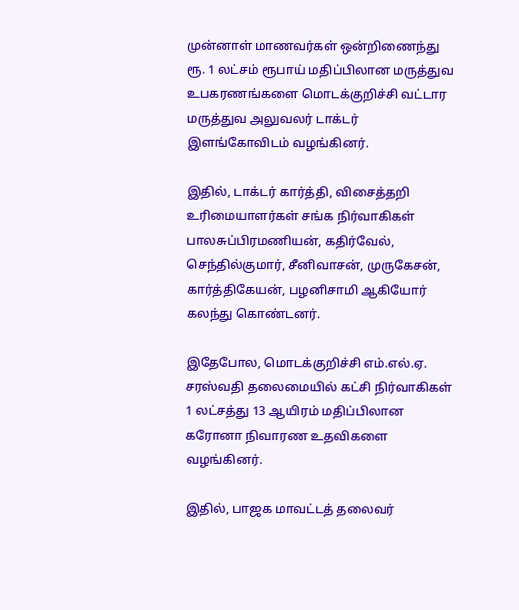முன்னாள் மாணவர்கள் ஒன்றிணைந்து ரூ. 1 லட்சம் ரூபாய் மதிப்பிலான மருத்துவ உபகரணங்களை மொடக்குறிச்சி வட்டார மருத்துவ அலுவலர் டாக்டர் இளங்கோவிடம் வழங்கினர்.

இதில், டாக்டர் கார்த்தி, விசைத்தறி உரிமையாளர்கள் சங்க நிர்வாகிகள் பாலசுப்பிரமணியன், கதிர்வேல், செந்தில்குமார், சீனிவாசன், முருகேசன், கார்த்திகேயன், பழனிசாமி ஆகியோர் கலந்து கொண்டனர்.

இதேபோல, மொடக்குறிச்சி எம்.எல்.ஏ. சரஸ்வதி தலைமையில் கட்சி நிர்வாகிகள் 1 லட்சத்து 13 ஆயிரம் மதிப்பிலான கரோனா நிவாரண உதவிகளை வழங்கினர்.

இதில், பாஜக மாவட்டத் தலைவர்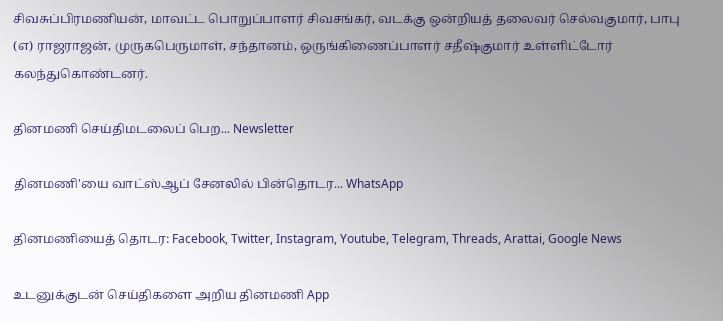சிவசுப்பிரமணியன், மாவட்ட பொறுப்பாளர் சிவசங்கர், வடக்கு ஒன்றியத் தலைவர் செல்வகுமார், பாபு (எ) ராஜராஜன், முருகபெருமாள், சந்தானம், ஒருங்கிணைப்பாளர் சதீஷ்குமார் உள்ளிட்டோர் கலந்துகொண்டனர்.

தினமணி செய்திமடலைப் பெற... Newsletter

தினமணி'யை வாட்ஸ்ஆப் சேனலில் பின்தொடர... WhatsApp

தினமணியைத் தொடர: Facebook, Twitter, Instagram, Youtube, Telegram, Threads, Arattai, Google News

உடனுக்குடன் செய்திகளை அறிய தினமணி App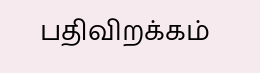பதிவிறக்கம்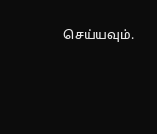செய்யவும்.